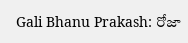Gali Bhanu Prakash: రోజా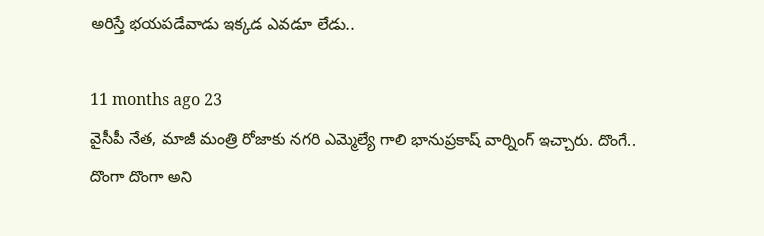అరిస్తే భయపడేవాడు ఇక్కడ ఎవడూ లేడు..

11 months ago 23
వైసీపీ నేత, మాజీ మంత్రి రోజాకు నగరి ఎమ్మెల్యే గాలి భానుప్రకాష్ వార్నింగ్ ఇచ్చారు. దొంగే.. దొంగా దొంగా అని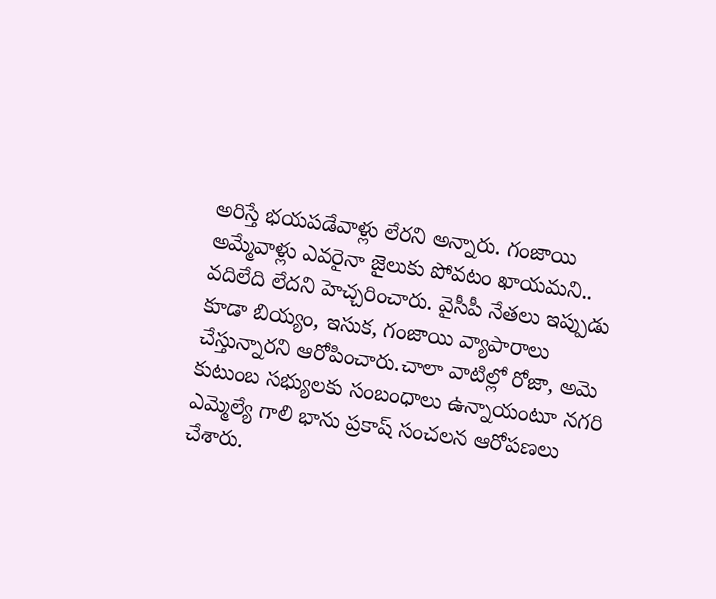అరిస్తే భయపడేవాళ్లు లేరని అన్నారు. గంజాయి అమ్మేవాళ్లు ఎవరైనా జైలుకు పోవటం ఖాయమని.. వదిలేది లేదని హెచ్చరించారు. వైసీపీ నేతలు ఇప్పుడు కూడా బియ్యం, ఇసుక, గంజాయి వ్యాపారాలు చేస్తున్నారని ఆరోపించారు.చాలా వాటిల్లో రోజా, అమె కుటుంబ సభ్యులకు సంబంధాలు ఉన్నాయంటూ నగరి ఎమ్మెల్యే గాలి భాను ప్రకాష్ సంచలన ఆరోపణలు చేశారు.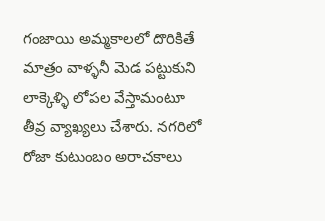గంజాయి అమ్మకాలలో దొరికితే మాత్రం వాళ్ళనీ మెడ పట్టుకుని లాక్కెళ్ళి లోపల వేస్తామంటూ తీవ్ర వ్యాఖ్యలు చేశారు. నగరిలో రోజా కుటుంబం అరాచకాలు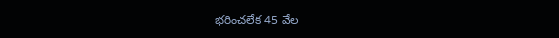భరించలేక 45 వేల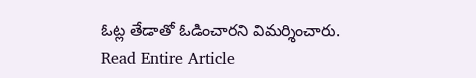ఓట్ల తేడాతో ఓడించారని విమర్శించారు.
Read Entire Article